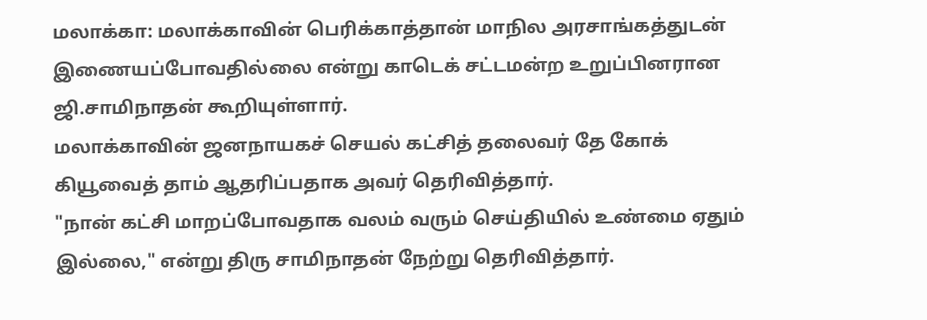மலாக்கா: மலாக்காவின் பெரிக்காத்தான் மாநில அரசாங்கத்துடன் இணையப்போவதில்லை என்று காடெக் சட்டமன்ற உறுப்பினரான ஜி.சாமிநாதன் கூறியுள்ளார்.
மலாக்காவின் ஜனநாயகச் செயல் கட்சித் தலைவர் தே கோக் கியூவைத் தாம் ஆதரிப்பதாக அவர் தெரிவித்தார்.
"நான் கட்சி மாறப்போவதாக வலம் வரும் செய்தியில் உண்மை ஏதும் இல்லை," என்று திரு சாமிநாதன் நேற்று தெரிவித்தார்.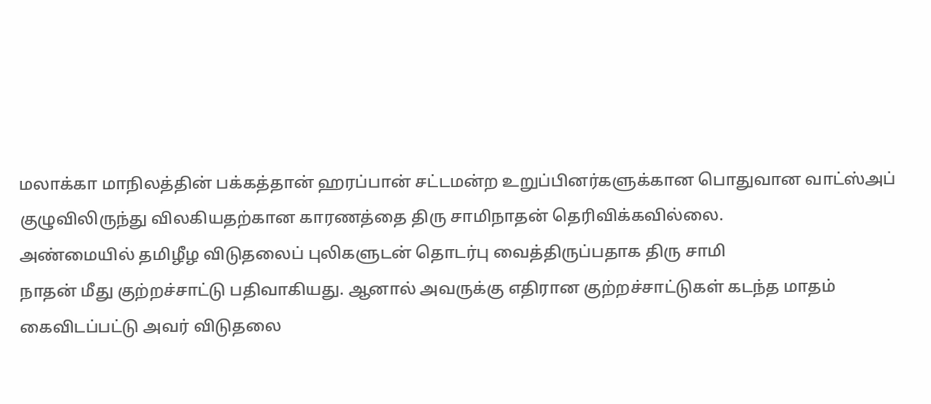மலாக்கா மாநிலத்தின் பக்கத்தான் ஹரப்பான் சட்டமன்ற உறுப்பினர்களுக்கான பொதுவான வாட்ஸ்அப் குழுவிலிருந்து விலகியதற்கான காரணத்தை திரு சாமிநாதன் தெரிவிக்கவில்லை.
அண்மையில் தமிழீழ விடுதலைப் புலிகளுடன் தொடர்பு வைத்திருப்பதாக திரு சாமி
நாதன் மீது குற்றச்சாட்டு பதிவாகியது. ஆனால் அவருக்கு எதிரான குற்றச்சாட்டுகள் கடந்த மாதம் கைவிடப்பட்டு அவர் விடுதலை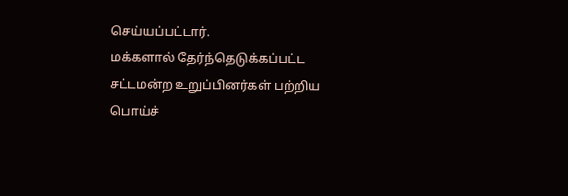செய்யப்பட்டார்.
மக்களால் தேர்ந்தெடுக்கப்பட்ட சட்டமன்ற உறுப்பினர்கள் பற்றிய பொய்ச்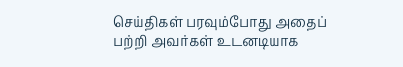செய்திகள் பரவும்போது அதைப் பற்றி அவர்கள் உடனடியாக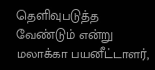தெளிவுபடுத்த வேண்டும் என்று மலாக்கா பயனீட்டாளர்,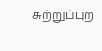சுற்றுப்புற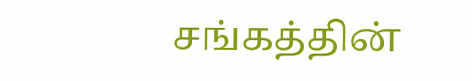சங்கத்தின்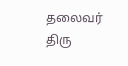தலைவர் திரு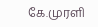கே.முரளி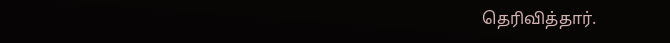தெரிவித்தார்.